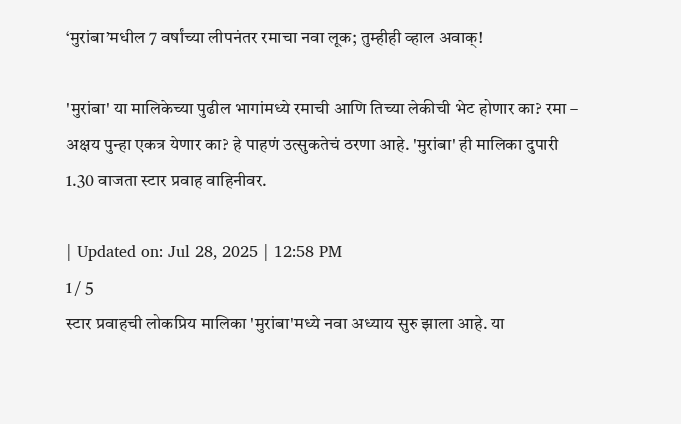‘मुरांबा’मधील 7 वर्षांच्या लीपनंतर रमाचा नवा लूक; तुम्हीही व्हाल अवाक्!

'मुरांबा' या मालिकेच्या पुढील भागांमध्ये रमाची आणि तिच्या लेकीची भेट होणार का? रमा – अक्षय पुन्हा एकत्र येणार का? हे पाहणं उत्सुकतेचं ठरणा आहे. 'मुरांबा' ही मालिका दुपारी 1.30 वाजता स्टार प्रवाह वाहिनीवर.

| Updated on: Jul 28, 2025 | 12:58 PM
1 / 5
स्टार प्रवाहची लोकप्रिय मालिका 'मुरांबा'मध्ये नवा अध्याय सुरु झाला आहे. या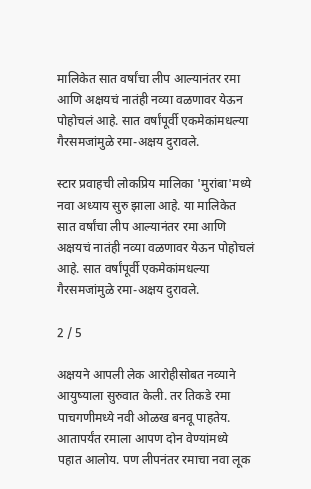मालिकेत सात वर्षांचा लीप आल्यानंतर रमा आणि अक्षयचं नातंही नव्या वळणावर येऊन पोहोचलं आहे. सात वर्षांपूर्वी एकमेकांमधल्या गैरसमजांमुळे रमा-अक्षय दुरावले.

स्टार प्रवाहची लोकप्रिय मालिका 'मुरांबा'मध्ये नवा अध्याय सुरु झाला आहे. या मालिकेत सात वर्षांचा लीप आल्यानंतर रमा आणि अक्षयचं नातंही नव्या वळणावर येऊन पोहोचलं आहे. सात वर्षांपूर्वी एकमेकांमधल्या गैरसमजांमुळे रमा-अक्षय दुरावले.

2 / 5

अक्षयने आपली लेक आरोहीसोबत नव्याने आयुष्याला सुरुवात केली. तर तिकडे रमा पाचगणीमध्ये नवी ओळख बनवू पाहतेय. आतापर्यंत रमाला आपण दोन वेण्यांमध्ये पहात आलोय. पण लीपनंतर रमाचा नवा लूक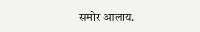समोर आलाय.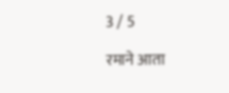3 / 5

रमाने आता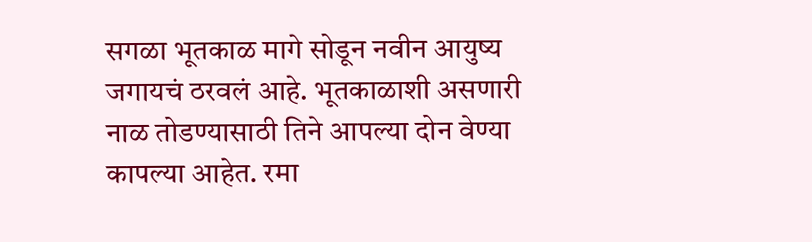सगळा भूतकाळ मागे सोडून नवीन आयुष्य जगायचं ठरवलं आहे. भूतकाळाशी असणारी नाळ तोडण्यासाठी तिने आपल्या दोन वेण्या कापल्या आहेत. रमा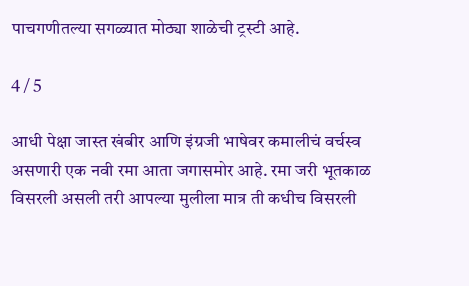पाचगणीतल्या सगळ्यात मोठ्या शाळेची ट्रस्टी आहे.

4 / 5

आधी पेक्षा जास्त खंबीर आणि इंग्रजी भाषेवर कमालीचं वर्चस्व असणारी एक नवी रमा आता जगासमोर आहे. रमा जरी भूतकाळ विसरली असली तरी आपल्या मुलीला मात्र ती कधीच विसरली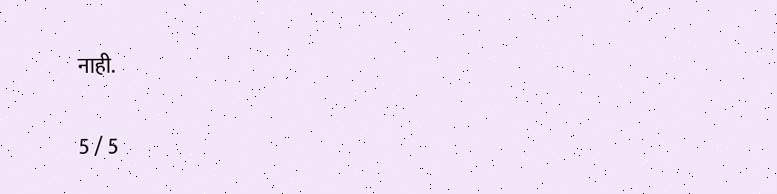नाही.

5 / 5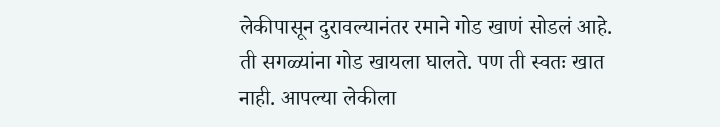लेकीपासून दुरावल्यानंतर रमाने गोड खाणं सोडलं आहे. ती सगळ्यांना गोड खायला घालते. पण ती स्वतः खात नाही. आपल्या लेकीला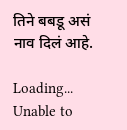तिने बबडू असं नाव दिलं आहे.

Loading...
Unable to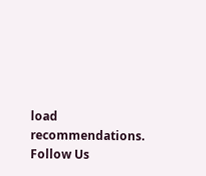load recommendations.
Follow Us